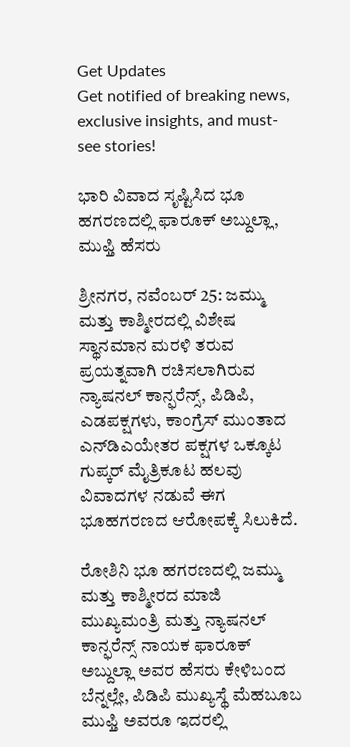Get Updates
Get notified of breaking news, exclusive insights, and must-see stories!

ಭಾರಿ ವಿವಾದ ಸೃಷ್ಟಿಸಿದ ಭೂ ಹಗರಣದಲ್ಲಿ ಫಾರೂಕ್ ಅಬ್ದುಲ್ಲಾ, ಮುಫ್ತಿ ಹೆಸರು

ಶ್ರೀನಗರ, ನವೆಂಬರ್ 25: ಜಮ್ಮು ಮತ್ತು ಕಾಶ್ಮೀರದಲ್ಲಿ ವಿಶೇಷ ಸ್ಥಾನಮಾನ ಮರಳಿ ತರುವ ಪ್ರಯತ್ನವಾಗಿ ರಚಿಸಲಾಗಿರುವ ನ್ಯಾಷನಲ್ ಕಾನ್ಫರೆನ್ಸ್, ಪಿಡಿಪಿ, ಎಡಪಕ್ಷಗಳು, ಕಾಂಗ್ರೆಸ್ ಮುಂತಾದ ಎನ್‌ಡಿಎಯೇತರ ಪಕ್ಷಗಳ ಒಕ್ಕೂಟ ಗುಪ್ಕರ್ ಮೈತ್ರಿಕೂಟ ಹಲವು ವಿವಾದಗಳ ನಡುವೆ ಈಗ ಭೂಹಗರಣದ ಆರೋಪಕ್ಕೆ ಸಿಲುಕಿದೆ.

ರೋಶಿನಿ ಭೂ ಹಗರಣದಲ್ಲಿ ಜಮ್ಮು ಮತ್ತು ಕಾಶ್ಮೀರದ ಮಾಜಿ ಮುಖ್ಯಮಂತ್ರಿ ಮತ್ತು ನ್ಯಾಷನಲ್ ಕಾನ್ಫರೆನ್ಸ್ ನಾಯಕ ಫಾರೂಕ್ ಅಬ್ದುಲ್ಲಾ ಅವರ ಹೆಸರು ಕೇಳಿಬಂದ ಬೆನ್ನಲ್ಲೇ, ಪಿಡಿಪಿ ಮುಖ್ಯಸ್ಥೆ ಮೆಹಬೂಬ ಮುಫ್ತಿ ಅವರೂ ಇದರಲ್ಲಿ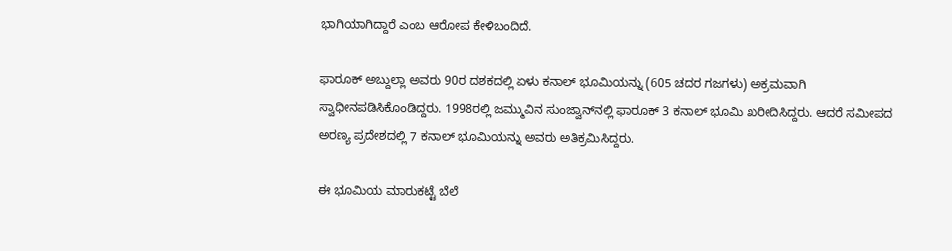ಭಾಗಿಯಾಗಿದ್ದಾರೆ ಎಂಬ ಆರೋಪ ಕೇಳಿಬಂದಿದೆ.

ಫಾರೂಕ್ ಅಬ್ದುಲ್ಲಾ ಅವರು 90ರ ದಶಕದಲ್ಲಿ ಏಳು ಕನಾಲ್ ಭೂಮಿಯನ್ನು (605 ಚದರ ಗಜಗಳು) ಅಕ್ರಮವಾಗಿ ಸ್ವಾಧೀನಪಡಿಸಿಕೊಂಡಿದ್ದರು. 1998ರಲ್ಲಿ ಜಮ್ಮುವಿನ ಸುಂಜ್ವಾನ್‌ನಲ್ಲಿ ಫಾರೂಕ್ 3 ಕನಾಲ್ ಭೂಮಿ ಖರೀದಿಸಿದ್ದರು. ಆದರೆ ಸಮೀಪದ ಅರಣ್ಯ ಪ್ರದೇಶದಲ್ಲಿ 7 ಕನಾಲ್ ಭೂಮಿಯನ್ನು ಅವರು ಅತಿಕ್ರಮಿಸಿದ್ದರು.

ಈ ಭೂಮಿಯ ಮಾರುಕಟ್ಟೆ ಬೆಲೆ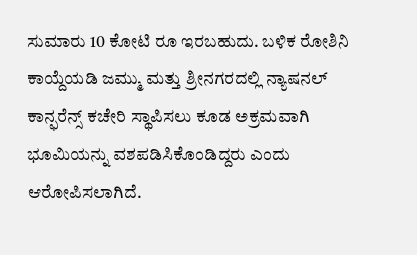ಸುಮಾರು 10 ಕೋಟಿ ರೂ ಇರಬಹುದು. ಬಳಿಕ ರೋಶಿನಿ ಕಾಯ್ದೆಯಡಿ ಜಮ್ಮು ಮತ್ತು ಶ್ರೀನಗರದಲ್ಲಿ ನ್ಯಾಷನಲ್ ಕಾನ್ಫರೆನ್ಸ್ ಕಚೇರಿ ಸ್ಥಾಪಿಸಲು ಕೂಡ ಅಕ್ರಮವಾಗಿ ಭೂಮಿಯನ್ನು ವಶಪಡಿಸಿಕೊಂಡಿದ್ದರು ಎಂದು ಆರೋಪಿಸಲಾಗಿದೆ.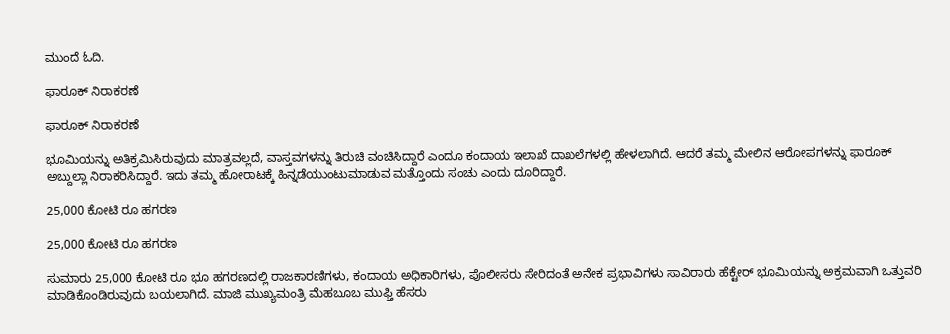ಮುಂದೆ ಓದಿ.

ಫಾರೂಕ್ ನಿರಾಕರಣೆ

ಫಾರೂಕ್ ನಿರಾಕರಣೆ

ಭೂಮಿಯನ್ನು ಅತಿಕ್ರಮಿಸಿರುವುದು ಮಾತ್ರವಲ್ಲದೆ, ವಾಸ್ತವಗಳನ್ನು ತಿರುಚಿ ವಂಚಿಸಿದ್ದಾರೆ ಎಂದೂ ಕಂದಾಯ ಇಲಾಖೆ ದಾಖಲೆಗಳಲ್ಲಿ ಹೇಳಲಾಗಿದೆ. ಆದರೆ ತಮ್ಮ ಮೇಲಿನ ಆರೋಪಗಳನ್ನು ಫಾರೂಕ್ ಅಬ್ದುಲ್ಲಾ ನಿರಾಕರಿಸಿದ್ದಾರೆ. ಇದು ತಮ್ಮ ಹೋರಾಟಕ್ಕೆ ಹಿನ್ನಡೆಯುಂಟುಮಾಡುವ ಮತ್ತೊಂದು ಸಂಚು ಎಂದು ದೂರಿದ್ದಾರೆ.

25,000 ಕೋಟಿ ರೂ ಹಗರಣ

25,000 ಕೋಟಿ ರೂ ಹಗರಣ

ಸುಮಾರು 25,000 ಕೋಟಿ ರೂ ಭೂ ಹಗರಣದಲ್ಲಿ ರಾಜಕಾರಣಿಗಳು, ಕಂದಾಯ ಅಧಿಕಾರಿಗಳು, ಪೊಲೀಸರು ಸೇರಿದಂತೆ ಅನೇಕ ಪ್ರಭಾವಿಗಳು ಸಾವಿರಾರು ಹೆಕ್ಟೇರ್ ಭೂಮಿಯನ್ನು ಅಕ್ರಮವಾಗಿ ಒತ್ತುವರಿ ಮಾಡಿಕೊಂಡಿರುವುದು ಬಯಲಾಗಿದೆ. ಮಾಜಿ ಮುಖ್ಯಮಂತ್ರಿ ಮೆಹಬೂಬ ಮುಫ್ತಿ ಹೆಸರು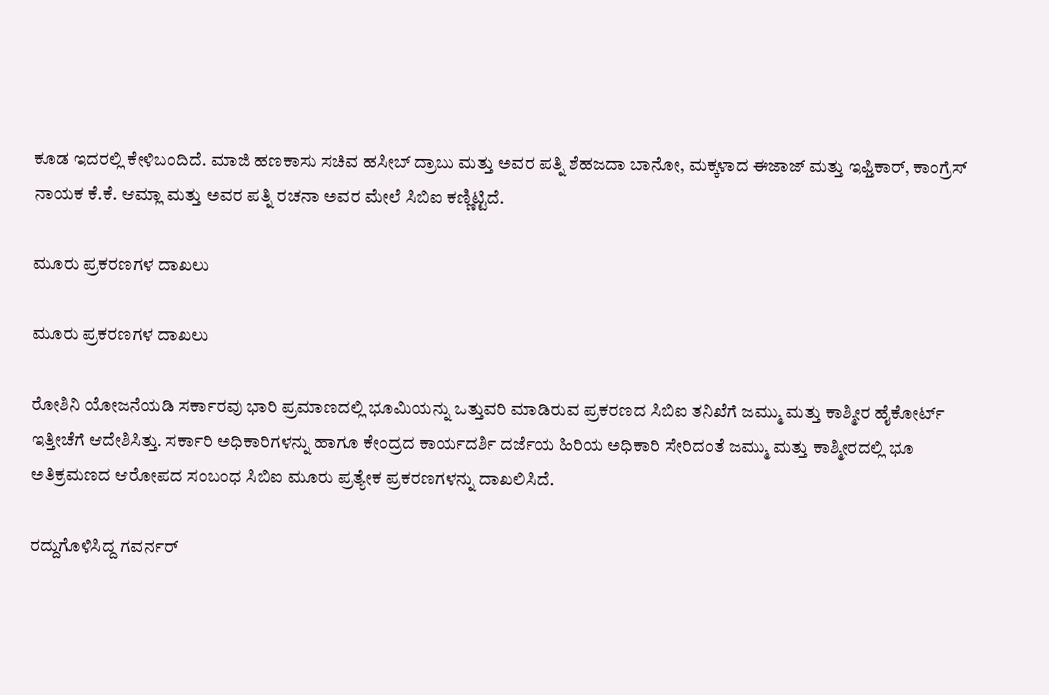ಕೂಡ ಇದರಲ್ಲಿ ಕೇಳಿಬಂದಿದೆ. ಮಾಜಿ ಹಣಕಾಸು ಸಚಿವ ಹಸೀಬ್ ದ್ರಾಬು ಮತ್ತು ಅವರ ಪತ್ನಿ ಶೆಹಜದಾ ಬಾನೋ, ಮಕ್ಕಳಾದ ಈಜಾಜ್ ಮತ್ತು ಇಫ್ತಿಕಾರ್, ಕಾಂಗ್ರೆಸ್ ನಾಯಕ ಕೆ.ಕೆ. ಆಮ್ಲಾ ಮತ್ತು ಅವರ ಪತ್ನಿ ರಚನಾ ಅವರ ಮೇಲೆ ಸಿಬಿಐ ಕಣ್ಣಿಟ್ಟಿದೆ.

ಮೂರು ಪ್ರಕರಣಗಳ ದಾಖಲು

ಮೂರು ಪ್ರಕರಣಗಳ ದಾಖಲು

ರೋಶಿನಿ ಯೋಜನೆಯಡಿ ಸರ್ಕಾರವು ಭಾರಿ ಪ್ರಮಾಣದಲ್ಲಿ ಭೂಮಿಯನ್ನು ಒತ್ತುವರಿ ಮಾಡಿರುವ ಪ್ರಕರಣದ ಸಿಬಿಐ ತನಿಖೆಗೆ ಜಮ್ಮು ಮತ್ತು ಕಾಶ್ಮೀರ ಹೈಕೋರ್ಟ್ ಇತ್ತೀಚೆಗೆ ಆದೇಶಿಸಿತ್ತು. ಸರ್ಕಾರಿ ಅಧಿಕಾರಿಗಳನ್ನು ಹಾಗೂ ಕೇಂದ್ರದ ಕಾರ್ಯದರ್ಶಿ ದರ್ಜೆಯ ಹಿರಿಯ ಅಧಿಕಾರಿ ಸೇರಿದಂತೆ ಜಮ್ಮು ಮತ್ತು ಕಾಶ್ಮೀರದಲ್ಲಿ ಭೂ ಅತಿಕ್ರಮಣದ ಆರೋಪದ ಸಂಬಂಧ ಸಿಬಿಐ ಮೂರು ಪ್ರತ್ಯೇಕ ಪ್ರಕರಣಗಳನ್ನು ದಾಖಲಿಸಿದೆ.

ರದ್ದುಗೊಳಿಸಿದ್ದ ಗವರ್ನರ್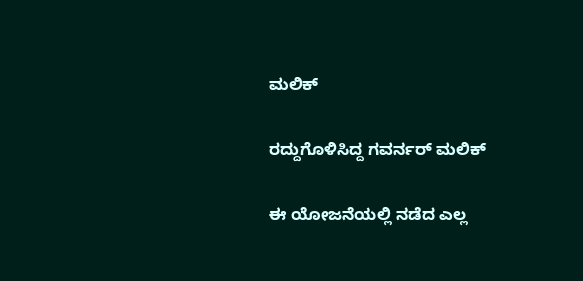ಮಲಿಕ್

ರದ್ದುಗೊಳಿಸಿದ್ದ ಗವರ್ನರ್ ಮಲಿಕ್

ಈ ಯೋಜನೆಯಲ್ಲಿ ನಡೆದ ಎಲ್ಲ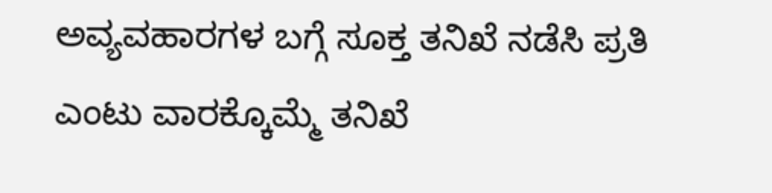ಅವ್ಯವಹಾರಗಳ ಬಗ್ಗೆ ಸೂಕ್ತ ತನಿಖೆ ನಡೆಸಿ ಪ್ರತಿ ಎಂಟು ವಾರಕ್ಕೊಮ್ಮೆ ತನಿಖೆ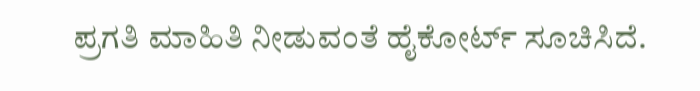ಪ್ರಗತಿ ಮಾಹಿತಿ ನೀಡುವಂತೆ ಹೈಕೋರ್ಟ್ ಸೂಚಿಸಿದೆ.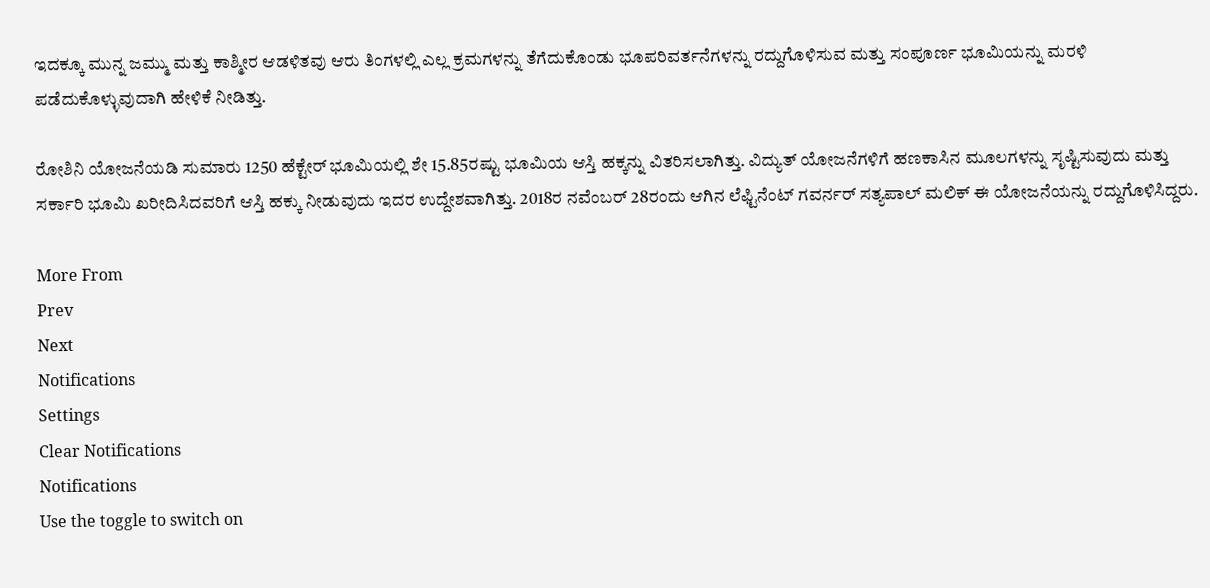ಇದಕ್ಕೂ ಮುನ್ನ ಜಮ್ಮು ಮತ್ತು ಕಾಶ್ಮೀರ ಆಡಳಿತವು ಆರು ತಿಂಗಳಲ್ಲಿ ಎಲ್ಲ ಕ್ರಮಗಳನ್ನು ತೆಗೆದುಕೊಂಡು ಭೂಪರಿವರ್ತನೆಗಳನ್ನು ರದ್ದುಗೊಳಿಸುವ ಮತ್ತು ಸಂಪೂರ್ಣ ಭೂಮಿಯನ್ನು ಮರಳಿ ಪಡೆದುಕೊಳ್ಳುವುದಾಗಿ ಹೇಳಿಕೆ ನೀಡಿತ್ತು.

ರೋಶಿನಿ ಯೋಜನೆಯಡಿ ಸುಮಾರು 1250 ಹೆಕ್ಟೇರ್ ಭೂಮಿಯಲ್ಲಿ ಶೇ 15.85ರಷ್ಟು ಭೂಮಿಯ ಆಸ್ತಿ ಹಕ್ಕನ್ನು ವಿತರಿಸಲಾಗಿತ್ತು. ವಿದ್ಯುತ್ ಯೋಜನೆಗಳಿಗೆ ಹಣಕಾಸಿನ ಮೂಲಗಳನ್ನು ಸೃಷ್ಟಿಸುವುದು ಮತ್ತು ಸರ್ಕಾರಿ ಭೂಮಿ ಖರೀದಿಸಿದವರಿಗೆ ಆಸ್ತಿ ಹಕ್ಕು ನೀಡುವುದು ಇದರ ಉದ್ದೇಶವಾಗಿತ್ತು. 2018ರ ನವೆಂಬರ್ 28ರಂದು ಆಗಿನ ಲೆಫ್ಟಿನೆಂಟ್ ಗವರ್ನರ್ ಸತ್ಯಪಾಲ್ ಮಲಿಕ್ ಈ ಯೋಜನೆಯನ್ನು ರದ್ದುಗೊಳಿಸಿದ್ದರು.

More From
Prev
Next
Notifications
Settings
Clear Notifications
Notifications
Use the toggle to switch on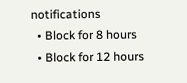notifications
  • Block for 8 hours
  • Block for 12 hours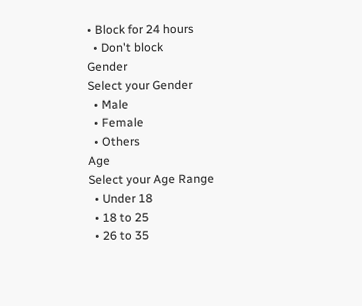• Block for 24 hours
  • Don't block
Gender
Select your Gender
  • Male
  • Female
  • Others
Age
Select your Age Range
  • Under 18
  • 18 to 25
  • 26 to 35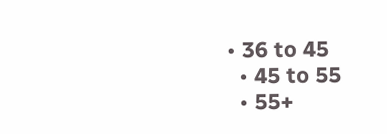• 36 to 45
  • 45 to 55
  • 55+